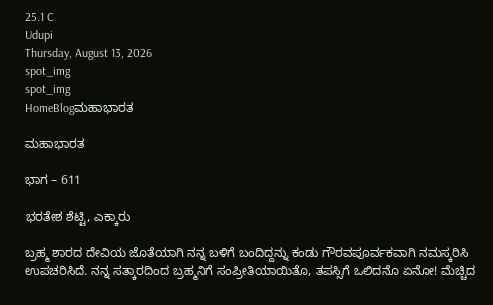25.1 C
Udupi
Thursday, August 13, 2026
spot_img
spot_img
HomeBlogಮಹಾಭಾರತ

ಮಹಾಭಾರತ

ಭಾಗ – 611

ಭರತೇಶ ಶೆಟ್ಟಿ, ಎಕ್ಕಾರು

ಬ್ರಹ್ಮ ಶಾರದ ದೇವಿಯ ಜೊತೆಯಾಗಿ ನನ್ನ ಬಳಿಗೆ ಬಂದಿದ್ದನ್ನು ಕಂಡು ಗೌರವಪೂರ್ವಕವಾಗಿ ನಮಸ್ಕರಿಸಿ ಉಪಚರಿಸಿದೆ. ನನ್ನ ಸತ್ಕಾರದಿಂದ ಬ್ರಹ್ಮನಿಗೆ ಸಂಪ್ರೀತಿಯಾಯಿತೊ, ತಪಸ್ಸಿಗೆ ಒಲಿದನೊ ಏನೋ! ಮೆಚ್ಚಿದ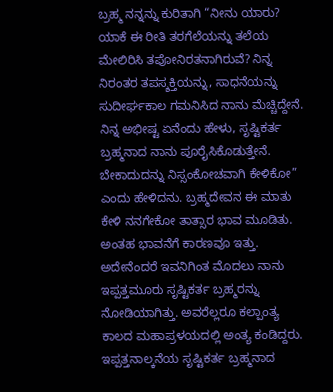ಬ್ರಹ್ಮ ನನ್ನನ್ನು ಕುರಿತಾಗಿ “ನೀನು ಯಾರು? ಯಾಕೆ ಈ ರೀತಿ ತರಗೆಲೆಯನ್ನು ತಲೆಯ ಮೇಲಿರಿಸಿ ತಪೋನಿರತನಾಗಿರುವೆ? ನಿನ್ನ ನಿರಂತರ ತಪಸ್ಶಕ್ತಿಯನ್ನು, ಸಾಧನೆಯನ್ನು ಸುದೀರ್ಘಕಾಲ ಗಮನಿಸಿದ ನಾನು ಮೆಚ್ಚಿದ್ದೇನೆ. ನಿನ್ನ ಅಭೀಷ್ಟ ಏನೆಂದು ಹೇಳು, ಸೃಷ್ಟಿಕರ್ತ ಬ್ರಹ್ಮನಾದ ನಾನು ಪೂರೈಸಿಕೊಡುತ್ತೇನೆ. ಬೇಕಾದುದನ್ನು ನಿಸ್ಸಂಕೋಚವಾಗಿ ಕೇಳಿಕೋ” ಎಂದು ಹೇಳಿದನು. ಬ್ರಹ್ಮದೇವನ ಈ ಮಾತು ಕೇಳಿ ನನಗೇಕೋ ತಾತ್ಸಾರ ಭಾವ ಮೂಡಿತು. ಅಂತಹ ಭಾವನೆಗೆ ಕಾರಣವೂ ಇತ್ತು. ಅದೇನೆಂದರೆ ಇವನಿಗಿಂತ ಮೊದಲು ನಾನು ಇಪ್ಪತ್ತಮೂರು ಸೃಷ್ಟಿಕರ್ತ ಬ್ರಹ್ಮರನ್ನು ನೋಡಿಯಾಗಿತ್ತು. ಅವರೆಲ್ಲರೂ ಕಲ್ಪಾಂತ್ಯ ಕಾಲದ ಮಹಾಪ್ರಳಯದಲ್ಲಿ ಅಂತ್ಯ ಕಂಡಿದ್ದರು. ಇಪ್ಪತ್ತನಾಲ್ಕನೆಯ ಸೃಷ್ಟಿಕರ್ತ ಬ್ರಹ್ಮನಾದ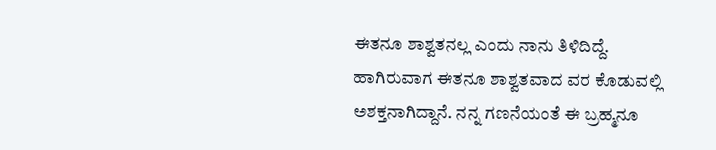ಈತನೂ ಶಾಶ್ವತನಲ್ಲ ಎಂದು ನಾನು ತಿಳಿದಿದ್ದೆ. ಹಾಗಿರುವಾಗ ಈತನೂ ಶಾಶ್ವತವಾದ ವರ ಕೊಡುವಲ್ಲಿ ಅಶಕ್ತನಾಗಿದ್ದಾನೆ. ನನ್ನ ಗಣನೆಯಂತೆ ಈ ಬ್ರಹ್ಮನೂ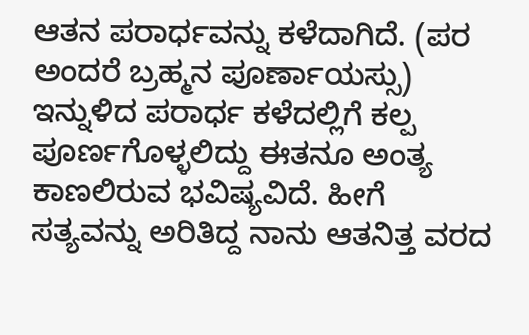ಆತನ ಪರಾರ್ಧವನ್ನು ಕಳೆದಾಗಿದೆ. (ಪರ ಅಂದರೆ ಬ್ರಹ್ಮನ ಪೂರ್ಣಾಯಸ್ಸು) ಇನ್ನುಳಿದ ಪರಾರ್ಧ ಕಳೆದಲ್ಲಿಗೆ ಕಲ್ಪ ಪೂರ್ಣಗೊಳ್ಳಲಿದ್ದು ಈತನೂ ಅಂತ್ಯ ಕಾಣಲಿರುವ ಭವಿಷ್ಯವಿದೆ. ಹೀಗೆ ಸತ್ಯವನ್ನು ಅರಿತಿದ್ದ ನಾನು ಆತನಿತ್ತ ವರದ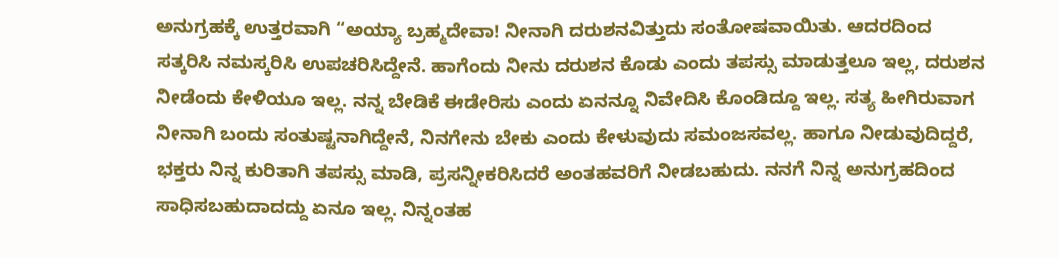ಅನುಗ್ರಹಕ್ಕೆ ಉತ್ತರವಾಗಿ “ಅಯ್ಯಾ ಬ್ರಹ್ಮದೇವಾ! ನೀನಾಗಿ ದರುಶನವಿತ್ತುದು ಸಂತೋಷವಾಯಿತು. ಆದರದಿಂದ ಸತ್ಕರಿಸಿ ನಮಸ್ಕರಿಸಿ ಉಪಚರಿಸಿದ್ದೇನೆ. ಹಾಗೆಂದು ನೀನು ದರುಶನ ಕೊಡು ಎಂದು ತಪಸ್ಸು ಮಾಡುತ್ತಲೂ ಇಲ್ಲ, ದರುಶನ ನೀಡೆಂದು ಕೇಳಿಯೂ ಇಲ್ಲ. ನನ್ನ ಬೇಡಿಕೆ ಈಡೇರಿಸು ಎಂದು ಏನನ್ನೂ ನಿವೇದಿಸಿ ಕೊಂಡಿದ್ದೂ ಇಲ್ಲ. ಸತ್ಯ ಹೀಗಿರುವಾಗ ನೀನಾಗಿ ಬಂದು ಸಂತುಷ್ಟನಾಗಿದ್ದೇನೆ, ನಿನಗೇನು ಬೇಕು ಎಂದು ಕೇಳುವುದು ಸಮಂಜಸವಲ್ಲ. ಹಾಗೂ ನೀಡುವುದಿದ್ದರೆ, ಭಕ್ತರು ನಿನ್ನ ಕುರಿತಾಗಿ ತಪಸ್ಸು ಮಾಡಿ, ಪ್ರಸನ್ನೀಕರಿಸಿದರೆ ಅಂತಹವರಿಗೆ ನೀಡಬಹುದು. ನನಗೆ ನಿನ್ನ ಅನುಗ್ರಹದಿಂದ ಸಾಧಿಸಬಹುದಾದದ್ದು ಏನೂ ಇಲ್ಲ. ನಿನ್ನಂತಹ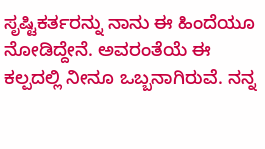ಸೃಷ್ಟಿಕರ್ತರನ್ನು ನಾನು ಈ ಹಿಂದೆಯೂ ನೋಡಿದ್ದೇನೆ. ಅವರಂತೆಯೆ ಈ ಕಲ್ಪದಲ್ಲಿ ನೀನೂ ಒಬ್ಬನಾಗಿರುವೆ. ನನ್ನ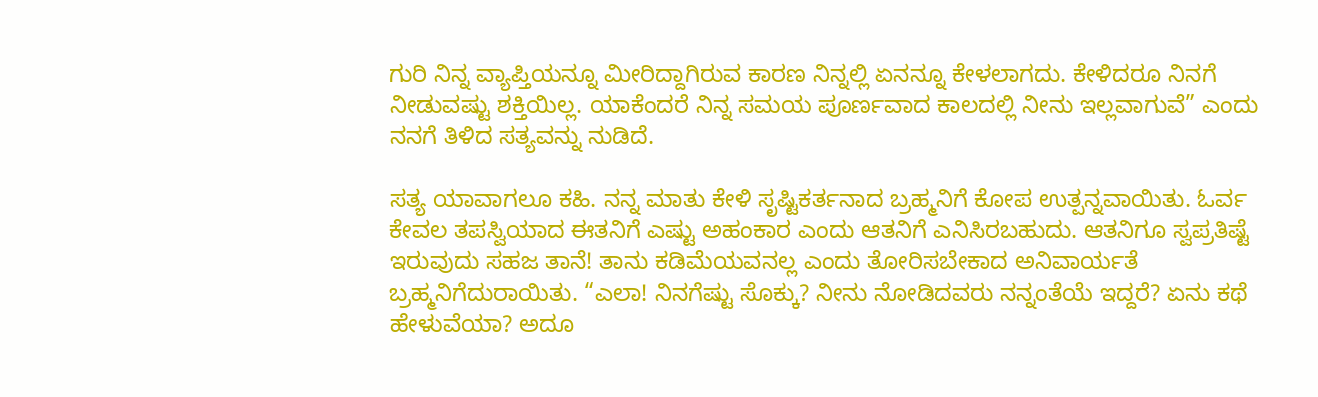ಗುರಿ ನಿನ್ನ ವ್ಯಾಪ್ತಿಯನ್ನೂ‌ ಮೀರಿದ್ದಾಗಿರುವ ಕಾರಣ ನಿನ್ನಲ್ಲಿ ಏನನ್ನೂ ಕೇಳಲಾಗದು. ಕೇಳಿದರೂ ನಿನಗೆ ನೀಡುವಷ್ಟು ಶಕ್ತಿಯಿಲ್ಲ. ಯಾಕೆಂದರೆ ನಿನ್ನ ಸಮಯ ಪೂರ್ಣವಾದ ಕಾಲದಲ್ಲಿ ನೀನು ಇಲ್ಲವಾಗುವೆ” ಎಂದು ನನಗೆ ತಿಳಿದ ಸತ್ಯವನ್ನು ನುಡಿದೆ.

ಸತ್ಯ ಯಾವಾಗಲೂ ಕಹಿ. ನನ್ನ ಮಾತು ಕೇಳಿ ಸೃಷ್ಟಿಕರ್ತನಾದ ಬ್ರಹ್ಮನಿಗೆ ಕೋಪ ಉತ್ಪನ್ನವಾಯಿತು. ಓರ್ವ ಕೇವಲ ತಪಸ್ವಿಯಾದ ಈತನಿಗೆ ಎಷ್ಟು ಅಹಂಕಾರ ಎಂದು ಆತನಿಗೆ ಎನಿಸಿರಬಹುದು. ಆತನಿಗೂ ಸ್ವಪ್ರತಿಷ್ಟೆ ಇರುವುದು ಸಹಜ ತಾನೆ! ತಾನು ಕಡಿಮೆಯವನಲ್ಲ ಎಂದು ತೋರಿಸಬೇಕಾದ ಅನಿವಾರ್ಯತೆ ಬ್ರಹ್ಮನಿಗೆದುರಾಯಿತು. “ಎಲಾ! ನಿನಗೆಷ್ಟು ಸೊಕ್ಕು? ನೀನು ನೋಡಿದವರು ನನ್ನಂತೆಯೆ ಇದ್ದರೆ? ಏನು ಕಥೆ ಹೇಳುವೆಯಾ? ಅದೂ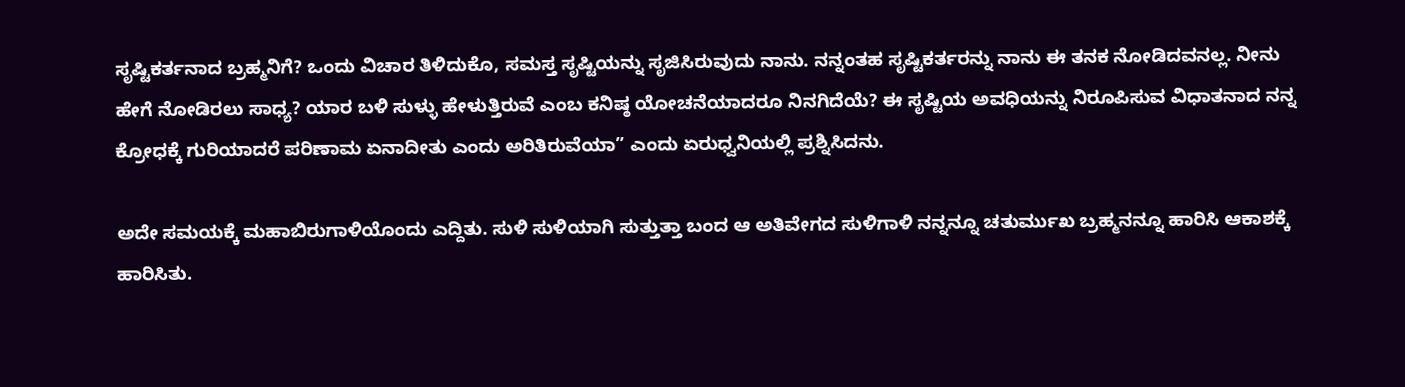ಸೃಷ್ಟಿಕರ್ತನಾದ ಬ್ರಹ್ಮನಿಗೆ? ಒಂದು ವಿಚಾರ ತಿಳಿದುಕೊ, ಸಮಸ್ತ ಸೃಷ್ಟಿಯನ್ನು ಸೃಜಿಸಿರುವುದು ನಾನು. ನನ್ನಂತಹ ಸೃಷ್ಟಿಕರ್ತರನ್ನು ನಾನು ಈ ತನಕ ನೋಡಿದವನಲ್ಲ. ನೀನು ಹೇಗೆ ನೋಡಿರಲು ಸಾಧ್ಯ? ಯಾರ ಬಳಿ ಸುಳ್ಳು ಹೇಳುತ್ತಿರುವೆ ಎಂಬ ಕನಿಷ್ಠ ಯೋಚನೆಯಾದರೂ ನಿನಗಿದೆಯೆ? ಈ ಸೃಷ್ಟಿಯ ಅವಧಿಯನ್ನು ನಿರೂಪಿಸುವ ವಿಧಾತನಾದ ನನ್ನ ಕ್ರೋಧಕ್ಕೆ ಗುರಿಯಾದರೆ ಪರಿಣಾಮ ಏನಾದೀತು ಎಂದು ಅರಿತಿರುವೆಯಾ” ಎಂದು ಏರುಧ್ವನಿಯಲ್ಲಿ ಪ್ರಶ್ನಿಸಿದನು.

ಅದೇ ಸಮಯಕ್ಕೆ ಮಹಾಬಿರುಗಾಳಿಯೊಂದು ಎದ್ದಿತು. ಸುಳಿ ಸುಳಿಯಾಗಿ ಸುತ್ತುತ್ತಾ ಬಂದ ಆ ಅತಿವೇಗದ ಸುಳಿಗಾಳಿ ನನ್ನನ್ನೂ ಚತುರ್ಮುಖ ಬ್ರಹ್ಮನನ್ನೂ ಹಾರಿಸಿ ಆಕಾಶಕ್ಕೆ ಹಾರಿಸಿತು.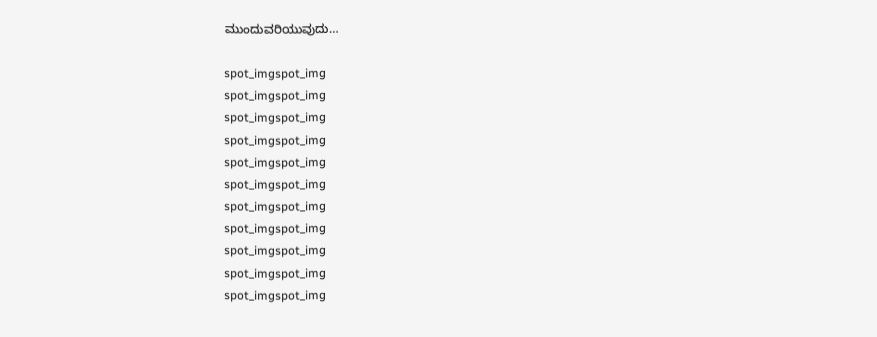ಮುಂದುವರಿಯುವುದು…

spot_imgspot_img
spot_imgspot_img
spot_imgspot_img
spot_imgspot_img
spot_imgspot_img
spot_imgspot_img
spot_imgspot_img
spot_imgspot_img
spot_imgspot_img
spot_imgspot_img
spot_imgspot_img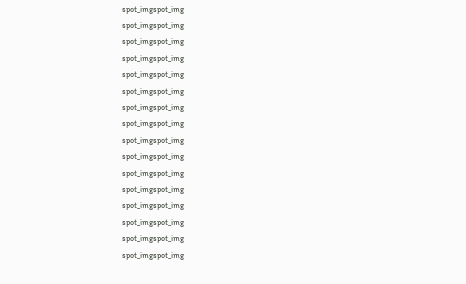spot_imgspot_img
spot_imgspot_img
spot_imgspot_img
spot_imgspot_img
spot_imgspot_img
spot_imgspot_img
spot_imgspot_img
spot_imgspot_img
spot_imgspot_img
spot_imgspot_img
spot_imgspot_img
spot_imgspot_img
spot_imgspot_img
spot_imgspot_img
spot_imgspot_img
spot_imgspot_img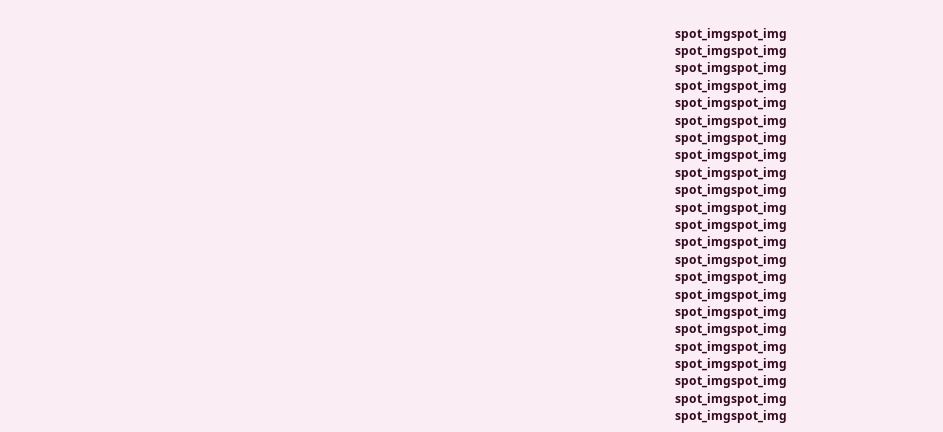spot_imgspot_img
spot_imgspot_img
spot_imgspot_img
spot_imgspot_img
spot_imgspot_img
spot_imgspot_img
spot_imgspot_img
spot_imgspot_img
spot_imgspot_img
spot_imgspot_img
spot_imgspot_img
spot_imgspot_img
spot_imgspot_img
spot_imgspot_img
spot_imgspot_img
spot_imgspot_img
spot_imgspot_img
spot_imgspot_img
spot_imgspot_img
spot_imgspot_img
spot_imgspot_img
spot_imgspot_img
spot_imgspot_img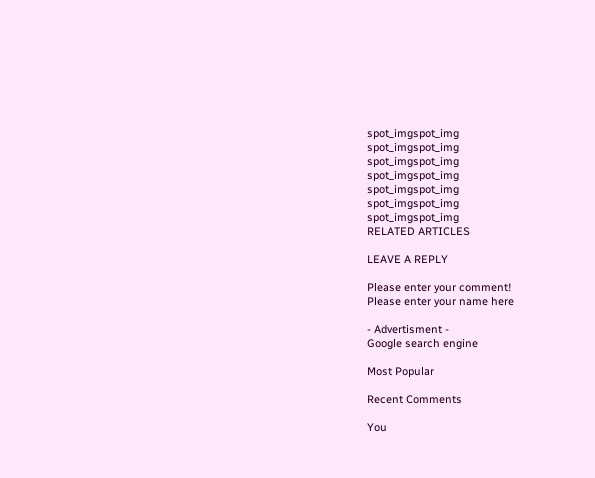spot_imgspot_img
spot_imgspot_img
spot_imgspot_img
spot_imgspot_img
spot_imgspot_img
spot_imgspot_img
spot_imgspot_img
RELATED ARTICLES

LEAVE A REPLY

Please enter your comment!
Please enter your name here

- Advertisment -
Google search engine

Most Popular

Recent Comments

You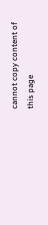cannot copy content of this page